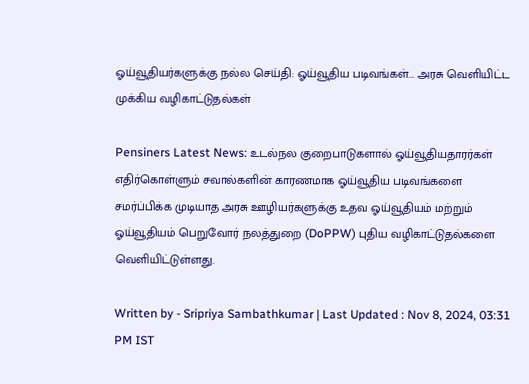ஓய்வூதியர்களுக்கு நல்ல செய்தி: ஓய்வூதிய படிவங்கள்... அரசு வெளியிட்ட முக்கிய வழிகாட்டுதல்கள்

Pensiners Latest News: உடல்நல குறைபாடுகளால் ஓய்வூதியதாரர்கள் எதிர்கொள்ளும் சவால்களின் காரணமாக ஓய்வூதிய படிவங்களை சமர்ப்பிக்க முடியாத அரசு ஊழியர்களுக்கு உதவ ஓய்வூதியம் மற்றும் ஓய்வூதியம் பெறுவோர் நலத்துறை (DoPPW) புதிய வழிகாட்டுதல்களை வெளியிட்டுள்ளது.

Written by - Sripriya Sambathkumar | Last Updated : Nov 8, 2024, 03:31 PM IST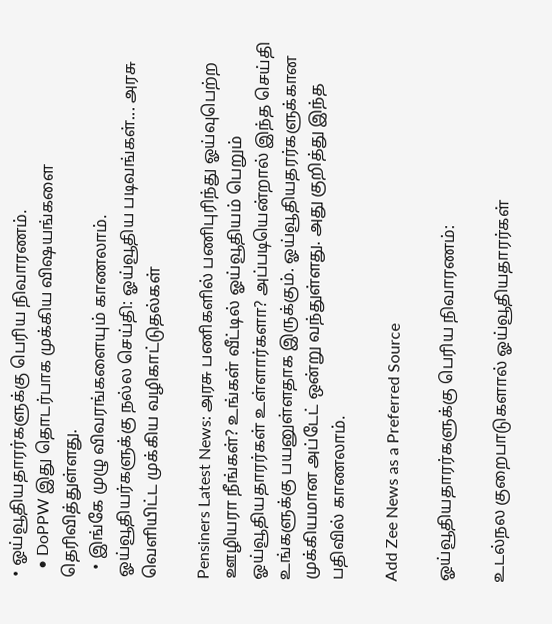• ஓய்வூதியதாரர்களுக்கு பெரிய நிவாரணம்.
  • DoPPW இது தொடர்பாக முக்கிய விஷயங்களை தெரிவித்துள்ளது.
  • இங்கே முழு விவரங்களையும் காணலாம்.
ஓய்வூதியர்களுக்கு நல்ல செய்தி: ஓய்வூதிய படிவங்கள்... அரசு வெளியிட்ட முக்கிய வழிகாட்டுதல்கள்

Pensiners Latest News: அரசு பணிகளில் பணிபுரிந்து ஓய்வுபெற்ற ஊழியரா நீங்கள்? உங்கள் வீட்டில் ஓய்வூதியம் பெறும் ஓய்வூதியதாரர்கள் உள்ளார்களா? அப்படியென்றால் இந்த செய்தி உங்களுக்கு பயனுள்ளதாக இருக்கும். ஓய்வூதியதரர்களுக்கான முக்கியமான அப்டேட் ஒன்று வந்துள்ளது. அது குறித்து இந்த பதிவில் காணலாம்.

Add Zee News as a Preferred Source

ஓய்வூதியதாரர்களுக்கு பெரிய நிவாரணம்:

உடல்நல குறைபாடுகளால் ஓய்வூதியதாரர்கள்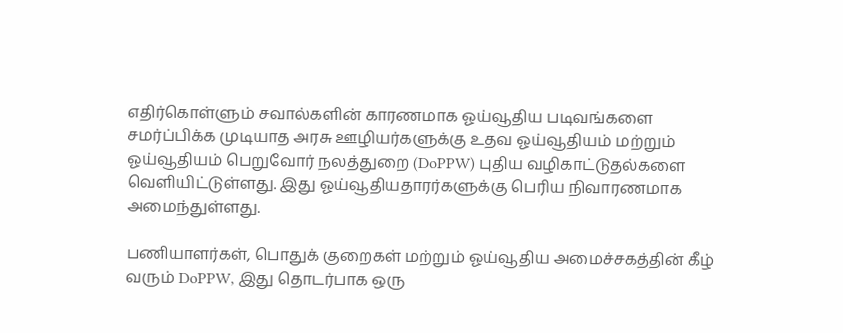எதிர்கொள்ளும் சவால்களின் காரணமாக ஓய்வூதிய படிவங்களை சமர்ப்பிக்க முடியாத அரசு ஊழியர்களுக்கு உதவ ஓய்வூதியம் மற்றும் ஓய்வூதியம் பெறுவோர் நலத்துறை (DoPPW) புதிய வழிகாட்டுதல்களை வெளியிட்டுள்ளது. இது ஓய்வூதியதாரர்களுக்கு பெரிய நிவாரணமாக அமைந்துள்ளது.

பணியாளர்கள், பொதுக் குறைகள் மற்றும் ஓய்வூதிய அமைச்சகத்தின் கீழ் வரும் DoPPW, இது தொடர்பாக ஒரு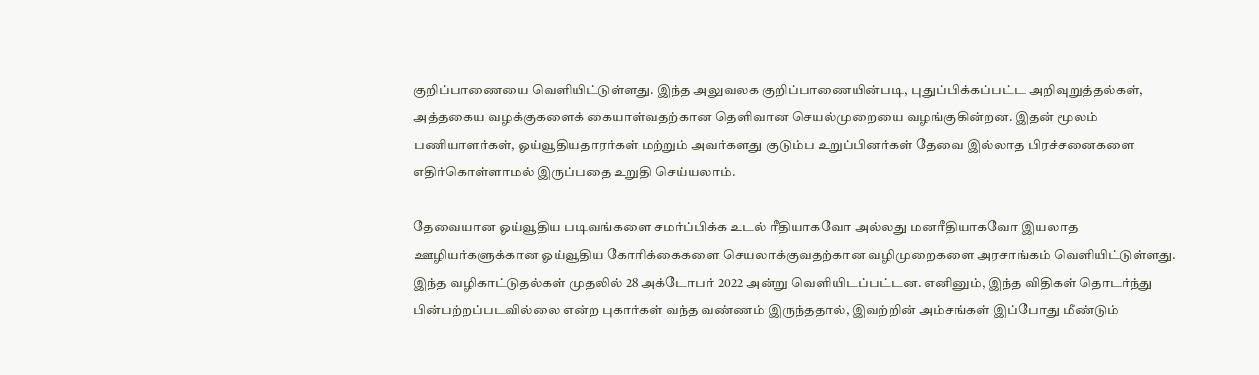குறிப்பாணையை வெளியிட்டுள்ளது. இந்த அலுவலக குறிப்பாணையின்படி, புதுப்பிக்கப்பட்ட அறிவுறுத்தல்கள், அத்தகைய வழக்குகளைக் கையாள்வதற்கான தெளிவான செயல்முறையை வழங்குகின்றன. இதன் மூலம் பணியாளர்கள், ஓய்வூதியதாரர்கள் மற்றும் அவர்களது குடும்ப உறுப்பினர்கள் தேவை இல்லாத பிரச்சனைகளை எதிர்கொள்ளாமல் இருப்பதை உறுதி செய்யலாம்.

தேவையான ஓய்வூதிய படிவங்களை சமர்ப்பிக்க உடல் ரீதியாகவோ அல்லது மனரீதியாகவோ இயலாத ஊழியர்களுக்கான ஓய்வூதிய கோரிக்கைகளை செயலாக்குவதற்கான வழிமுறைகளை அரசாங்கம் வெளியிட்டுள்ளது. இந்த வழிகாட்டுதல்கள் முதலில் 28 அக்டோபர் 2022 அன்று வெளியிடப்பட்டன. எனினும், இந்த விதிகள் தொடர்ந்து பின்பற்றப்படவில்லை என்ற புகார்கள் வந்த வண்ணம் இருந்ததால், இவற்றின் அம்சங்கள் இப்போது மீண்டும்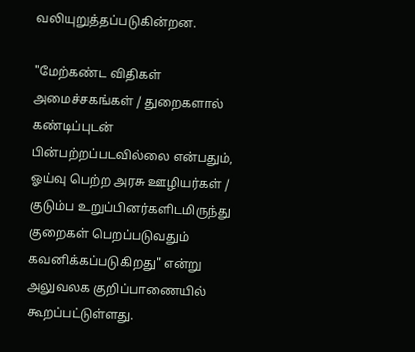வலியுறுத்தப்படுகின்றன.

"மேற்கண்ட விதிகள் அமைச்சகங்கள் / துறைகளால் கண்டிப்புடன் பின்பற்றப்படவில்லை என்பதும், ஓய்வு பெற்ற அரசு ஊழியர்கள் / குடும்ப உறுப்பினர்களிடமிருந்து குறைகள் பெறப்படுவதும் கவனிக்கப்படுகிறது" என்று அலுவலக குறிப்பாணையில் கூறப்பட்டுள்ளது.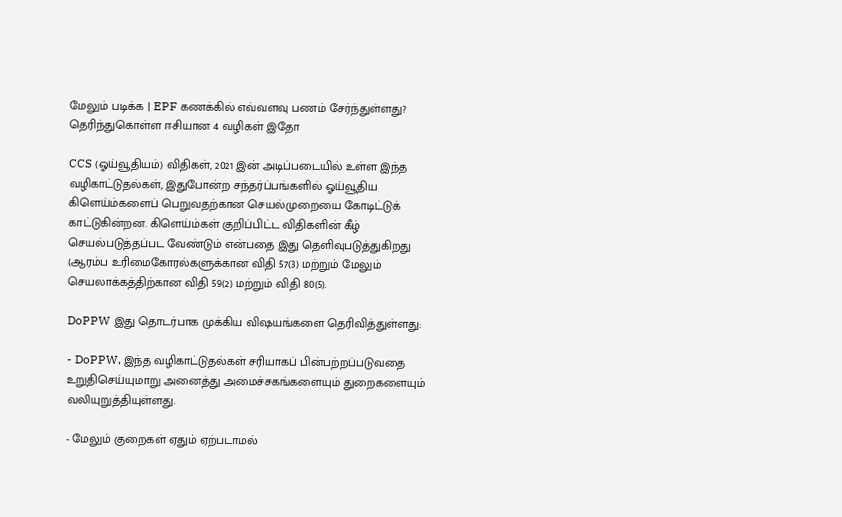மேலும் படிக்க | EPF கணக்கில் எவ்வளவு பணம் சேர்ந்துள்ளது? தெரிந்துகொள்ள ஈசியான 4 வழிகள் இதோ

CCS (ஓய்வூதியம்) விதிகள், 2021 இன் அடிப்படையில் உள்ள இந்த வழிகாட்டுதல்கள், இதுபோன்ற சந்தர்ப்பங்களில் ஓய்வூதிய கிளெய்ம்களைப் பெறுவதற்கான செயல்முறையை கோடிட்டுக் காட்டுகின்றன. கிளெய்ம்கள் குறிப்பிட்ட விதிகளின் கீழ் செயல்படுத்தப்பட வேண்டும் என்பதை இது தெளிவுபடுத்துகிறது (ஆரம்ப உரிமைகோரல்களுக்கான விதி 57(3) மற்றும் மேலும் செயலாக்கத்திற்கான விதி 59(2) மற்றும் விதி 80(5).

DoPPW இது தொடர்பாக முக்கிய விஷயங்களை தெரிவித்துள்ளது:

- DoPPW, இந்த வழிகாட்டுதல்கள் சரியாகப் பின்பற்றப்படுவதை உறுதிசெய்யுமாறு அனைத்து அமைச்சகங்களையும் துறைகளையும் வலியுறுத்தியுள்ளது.

- மேலும் குறைகள் ஏதும் ஏற்படாமல்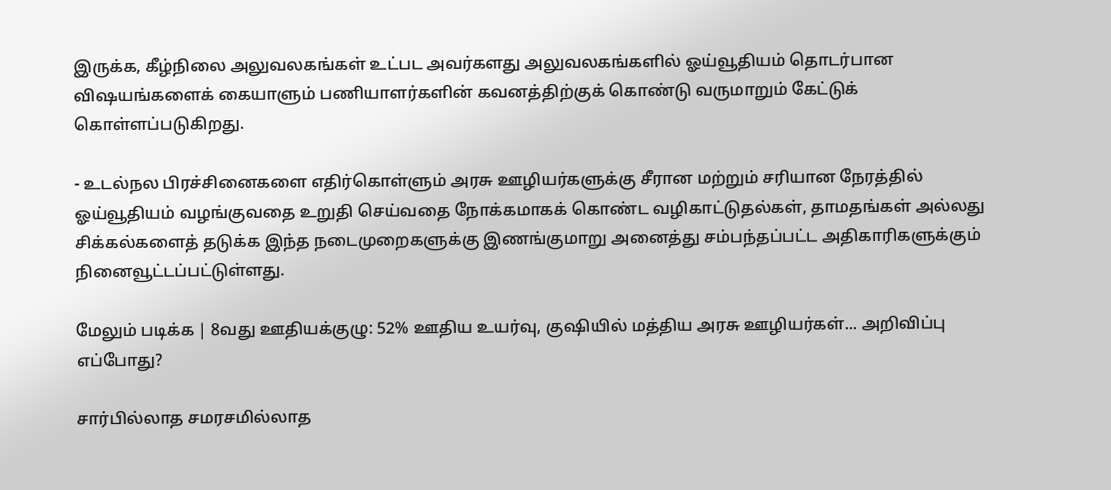இருக்க, கீழ்நிலை அலுவலகங்கள் உட்பட அவர்களது அலுவலகங்களில் ஓய்வூதியம் தொடர்பான விஷயங்களைக் கையாளும் பணியாளர்களின் கவனத்திற்குக் கொண்டு வருமாறும் கேட்டுக் கொள்ளப்படுகிறது.

- உடல்நல பிரச்சினைகளை எதிர்கொள்ளும் அரசு ஊழியர்களுக்கு சீரான மற்றும் சரியான நேரத்தில் ஓய்வூதியம் வழங்குவதை உறுதி செய்வதை நோக்கமாகக் கொண்ட வழிகாட்டுதல்கள், தாமதங்கள் அல்லது சிக்கல்களைத் தடுக்க இந்த நடைமுறைகளுக்கு இணங்குமாறு அனைத்து சம்பந்தப்பட்ட அதிகாரிகளுக்கும் நினைவூட்டப்பட்டுள்ளது.

மேலும் படிக்க | 8வது ஊதியக்குழு: 52% ஊதிய உயர்வு, குஷியில் மத்திய அரசு ஊழியர்கள்... அறிவிப்பு எப்போது?

சார்பில்லாத சமரசமில்லாத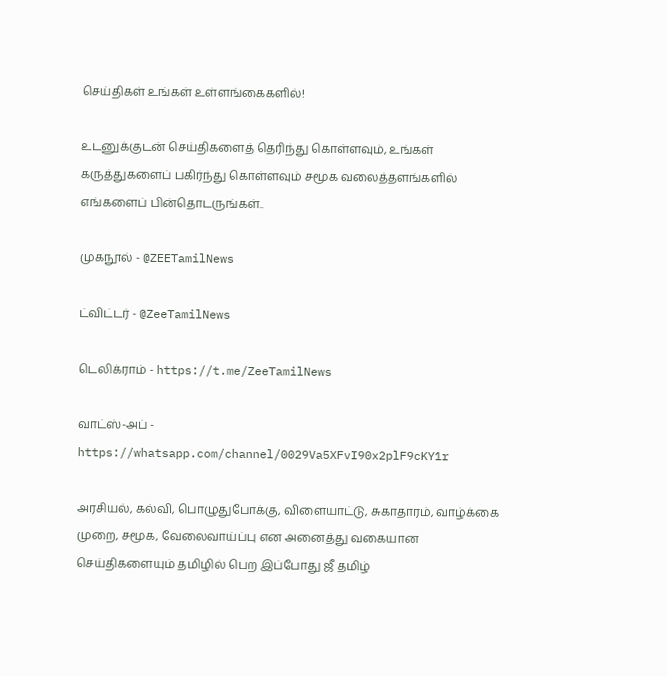செய்திகள் உங்கள் உள்ளங்கைகளில்!

உடனுக்குடன் செய்திகளைத் தெரிந்து கொள்ளவும், உங்கள் கருத்துகளைப் பகிர்ந்து கொள்ளவும் சமூக வலைத்தளங்களில் எங்களைப் பின்தொடருங்கள்..

முகநூல் - @ZEETamilNews

ட்விட்டர் - @ZeeTamilNews

டெலிக்ராம் - https://t.me/ZeeTamilNews

வாட்ஸ்-அப் - https://whatsapp.com/channel/0029Va5XFvI90x2plF9cKY1r

அரசியல், கல்வி, பொழுதுபோக்கு, விளையாட்டு, சுகாதாரம், வாழ்க்கை முறை, சமூக, வேலைவாய்ப்பு என அனைத்து வகையான செய்திகளையும் தமிழில் பெற இப்போது ஜீ தமிழ்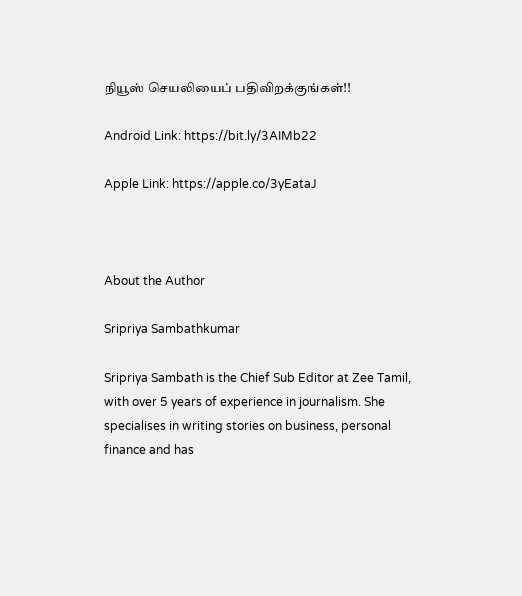நியூஸ் செயலியைப் பதிவிறக்குங்கள்!!

Android Link: https://bit.ly/3AIMb22

Apple Link: https://apple.co/3yEataJ



About the Author

Sripriya Sambathkumar

Sripriya Sambath is the Chief Sub Editor at Zee Tamil, with over 5 years of experience in journalism. She specialises in writing stories on business, personal finance and has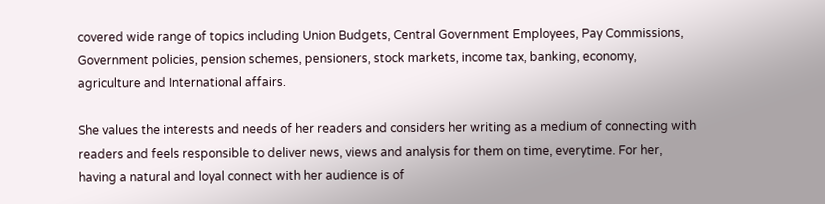covered wide range of topics including Union Budgets, Central Government Employees, Pay Commissions, Government policies, pension schemes, pensioners, stock markets, income tax, banking, economy, agriculture and International affairs.

She values the interests and needs of her readers and considers her writing as a medium of connecting with readers and feels responsible to deliver news, views and analysis for them on time, everytime. For her, having a natural and loyal connect with her audience is of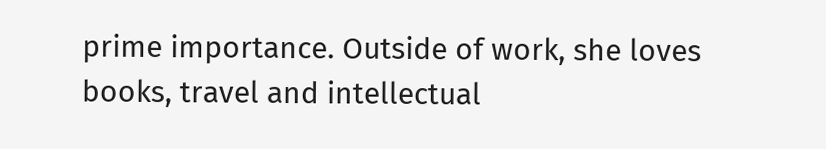prime importance. Outside of work, she loves books, travel and intellectual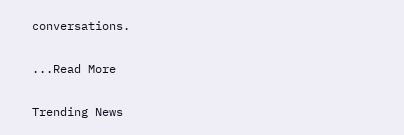conversations.

...Read More

Trending News